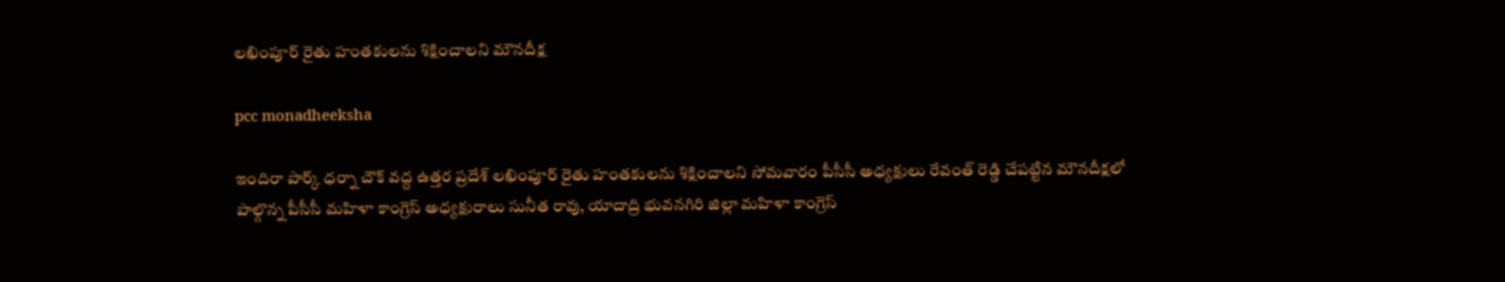లఖింపూర్ రైతు హంతకులను శిక్షించాలని మౌనదీక్ష

pcc monadheeksha

ఇందిరా పార్క్ ధర్నా చౌక్ వద్ద ఉత్తర ప్రదేశ్ లఖింపూర్ రైతు హంతకులను శిక్షించాలని సోమవారం పీసీసీ అధ్యక్షులు రేవంత్ రెడ్డి చేపట్టిన మౌనదీక్షలో పాల్గొన్న పీసీసీ మహిళా కాంగ్రెస్ అధ్యక్షురాలు సునీత రావు, యాదాద్రి భువనగిరి జిల్లా మహిళా కాంగ్రెస్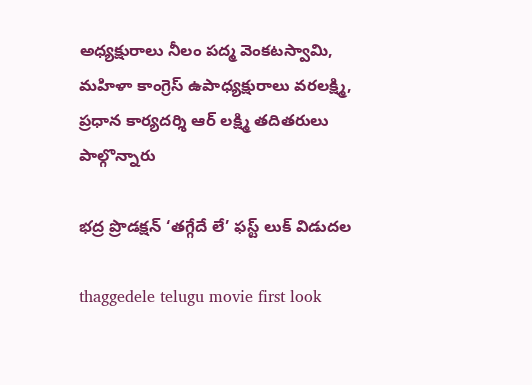అధ్యక్షురాలు నీలం పద్మ వెంకటస్వామి, మహిళా కాంగ్రెస్ ఉపాధ్యక్షురాలు వరలక్ష్మి, ప్రధాన కార్యదర్శి ఆర్ లక్ష్మి తదితరులు పాల్గొన్నారు

భద్ర ప్రొడక్షన్ ‘తగ్గేదే లే’ ఫస్ట్ లుక్ విడుదల

thaggedele telugu movie first look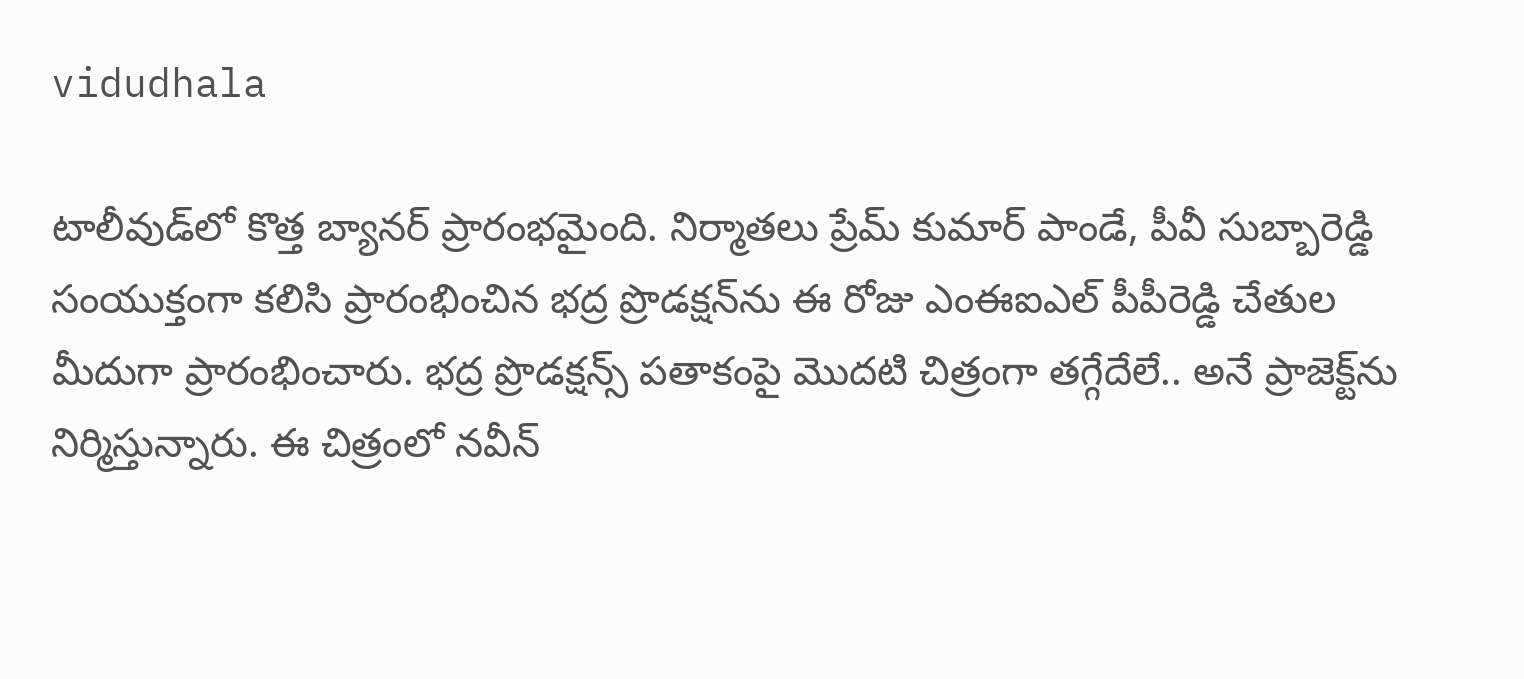vidudhala

టాలీవుడ్‌లో కొత్త బ్యానర్ ప్రారంభమైంది. నిర్మాతలు ప్రేమ్ కుమార్ పాండే, పీవీ సుబ్బారెడ్డి సంయుక్తంగా కలిసి ప్రారంభించిన భద్ర ప్రొడక్షన్‌ను ఈ రోజు ఎంఈఐఎల్ పీపీరెడ్డి చేతుల మీదుగా ప్రారంభించారు. భద్ర ప్రొడక్షన్స్ పతాకంపై మొదటి చిత్రంగా తగ్గేదేలే.. అనే ప్రాజెక్ట్‌ను నిర్మిస్తున్నారు. ఈ చిత్రంలో నవీన్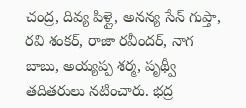చంద్ర, దివ్య పిళ్లై, అనన్య సేన్ గుప్తా, రవి శంకర్, రాజా రవీందర్, నాగ బాబు, అయ్యప్ప శర్మ, పృథ్వీ తదితరులు నటించారు. భద్ర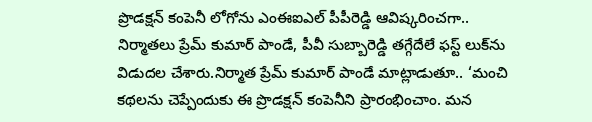ప్రొడక్షన్ కంపెనీ లోగోను ఎంఈఐఎల్ పీపీరెడ్డి ఆవిష్కరించగా.. నిర్మాతలు ప్రేమ్ కుమార్ పాండే, పీవీ సుబ్బారెడ్డి తగ్గేదేలే ఫస్ట్ లుక్‌ను విడుదల చేశారు.నిర్మాత ప్రేమ్ కుమార్ పాండే మాట్లాడుతూ.. ‘మంచి కథలను చెప్పేందుకు ఈ ప్రొడక్షన్ కంపెనీని ప్రారంభించాం. మన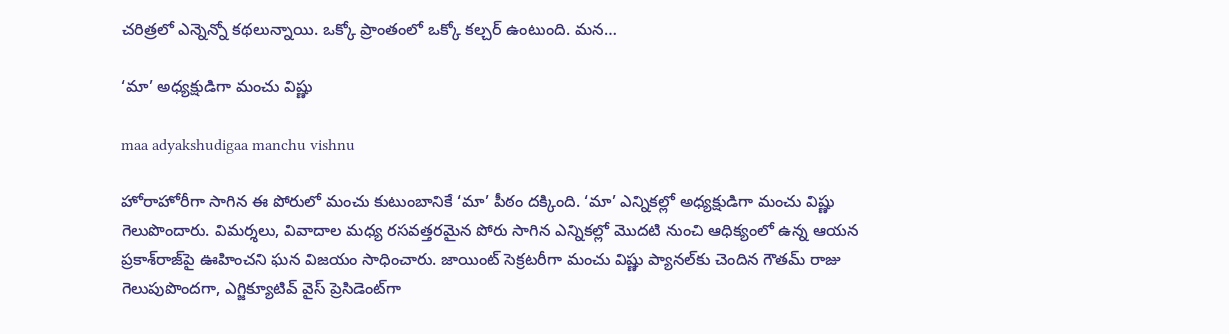చరిత్రలో ఎన్నెన్నో కథలున్నాయి. ఒక్కో ప్రాంతంలో ఒక్కో కల్చర్ ఉంటుంది. మన…

‘మా’ అధ్యక్షుడిగా మంచు విష్ణు

maa adyakshudigaa manchu vishnu

హోరాహోరీగా సాగిన ఈ పోరులో మంచు కుటుంబానికే ‘మా’ పీఠం దక్కింది. ‘మా’ ఎన్నికల్లో అధ్యక్షుడిగా మంచు విష్ణు గెలుపొందారు. విమర్శలు, వివాదాల మధ్య రసవత్తరమైన పోరు సాగిన ఎన్నికల్లో మొదటి నుంచి ఆధిక్యంలో ఉన్న ఆయన ప్రకాశ్‌రాజ్‌పై ఊహించని ఘన విజయం సాధించారు. జాయింట్‌ సెక్రటరీగా మంచు విష్ణు ప్యానల్‌కు చెందిన గౌతమ్‌ రాజు గెలుపుపొందగా, ఎగ్జిక్యూటివ్‌ వైస్‌ ప్రెసిడెంట్‌గా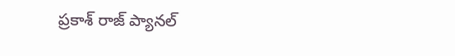ప్రకాశ్‌ రాజ్‌ ప్యానల్‌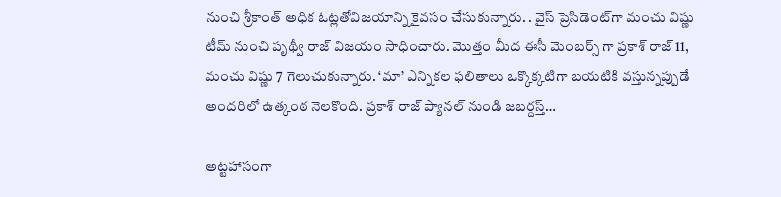నుంచి శ్రీకాంత్‌ అధిక ఓట్లతోవిజయాన్ని కైవసం చేసుకున్నారు. . వైస్‌ ప్రెసిడెంట్‌గా మంచు విష్ణు టీమ్‌ నుంచి పృథ్వీ రాజ్‌ విజయం సాధించారు. మొత్తం మీద ఈసీ మెంబర్స్ గా ప్రకాశ్ రాజ్ 11, మంచు విష్ణు 7 గెలుచుకున్నారు. ‘మా’ ఎన్నికల ఫలితాలు ఒక్కొక్కటిగా బయటికి వస్తున్నప్పుడే అందరిలో ఉత్కంఠ నెలకొంది. ప్రకాశ్ రాజ్ ప్యానల్‌ నుండి జబర్దస్త్…

అట్టహాసంగా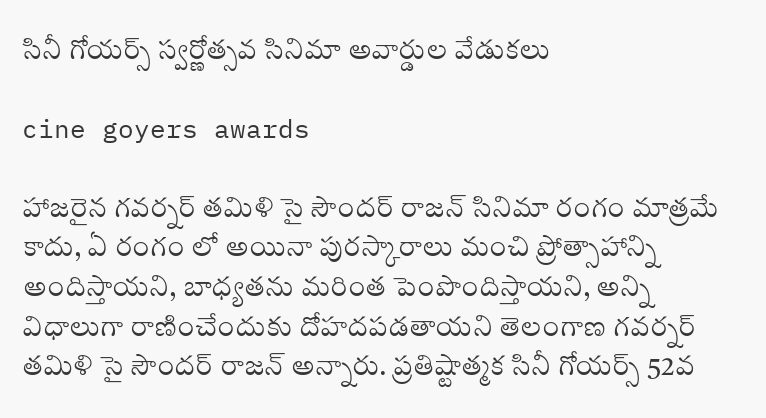సినీ గోయర్స్ స్వర్ణోత్సవ సినిమా అవార్డుల వేడుకలు

cine goyers awards

హాజరైన గవర్నర్ తమిళి సై సౌందర్ రాజన్ సినిమా రంగం మాత్రమే కాదు, ఏ రంగం లో అయినా పురస్కారాలు మంచి ప్రోత్సాహాన్ని అందిస్తాయని, బాధ్యతను మరింత పెంపొందిస్తాయని, అన్ని విధాలుగా రాణించేందుకు దోహదపడతాయని తెలంగాణ గవర్నర్ తమిళి సై సౌందర్ రాజన్ అన్నారు. ప్రతిష్టాత్మక సినీ గోయర్స్ 52వ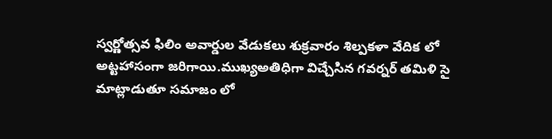స్వర్ణోత్సవ ఫిలిం అవార్డుల వేడుకలు శుక్రవారం శిల్పకళా వేదిక లో అట్టహాసంగా జరిగాయి.ముఖ్యఅతిధిగా విచ్చేసిన గవర్నర్ తమిళి సై మాట్లాడుతూ సమాజం లో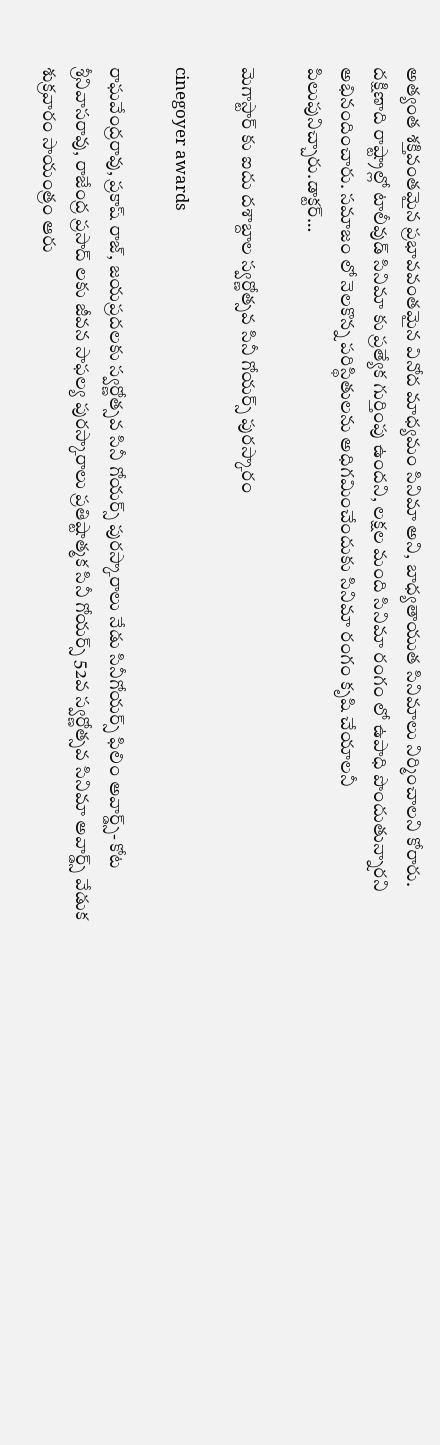అత్యంత శక్తివంతమైన ప్రభావవంతమైన వినోద మాధ్యమం సినిమా అని, బాధ్యతాయుత సినిమాలు నిర్మించాలని కోరారు. దక్షిణాది రాష్ట్రాల్లో టాలీవుడ్ సినిమా కు ప్రత్యేక గుర్తింపు ఉందని, లక్షల మంది సినిమా రంగం లో ఉపాధి పొందుతున్నారని అభినందించారు. సమాజం లో నెలకొన్న పరిస్థితులను అధిగమించేందుకు సినిమా రంగం కృషి చేయాలనీ పిలుపునిచ్చారు.డాక్టర్…

మెగాస్టార్ కు ఐదు దశాబ్దాల స్వర్ణోత్సవ సినీ గోయర్స్ పురస్కారం

cinegoyer awards

రాఘవేంద్రరావు, ప్రకాష్ రాజ్, జయప్రదలకు స్వర్ణోత్సవ సినీ గోయర్స్ పురస్కారాలు నేడు సినీగోయర్స్ ఫిలిం అవార్డ్స్- కోట శ్రీనివాసరావు, రాజేంద్ర ప్రసాద్ లకు జీవన సాఫల్య పురస్కారాలు ప్రతిష్టాత్మక సినీ గోయర్స్ 52వ స్వర్ణోత్సవ సినిమా అవార్డ్స్ వేడుక శుక్రవారం సాయంత్రం ఆరు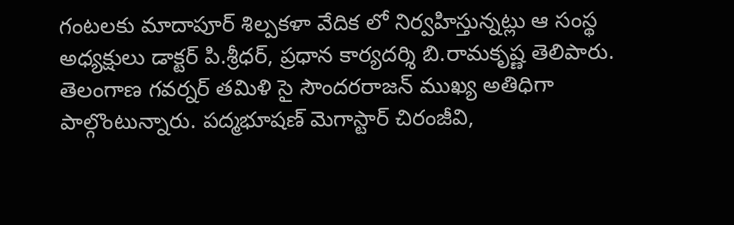గంటలకు మాదాపూర్ శిల్పకళా వేదిక లో నిర్వహిస్తున్నట్లు ఆ సంస్థ అధ్యక్షులు డాక్టర్ పి.శ్రీధర్, ప్రధాన కార్యదర్శి బి.రామకృష్ణ తెలిపారు. తెలంగాణ గవర్నర్ తమిళి సై సౌందరరాజన్ ముఖ్య అతిధిగా పాల్గొంటున్నారు. పద్మభూషణ్ మెగాస్టార్ చిరంజీవి,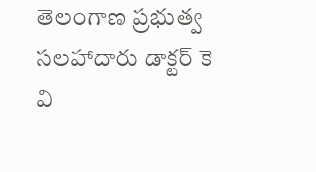తెలంగాణ ప్రభుత్వ సలహాదారు డాక్టర్ కె వి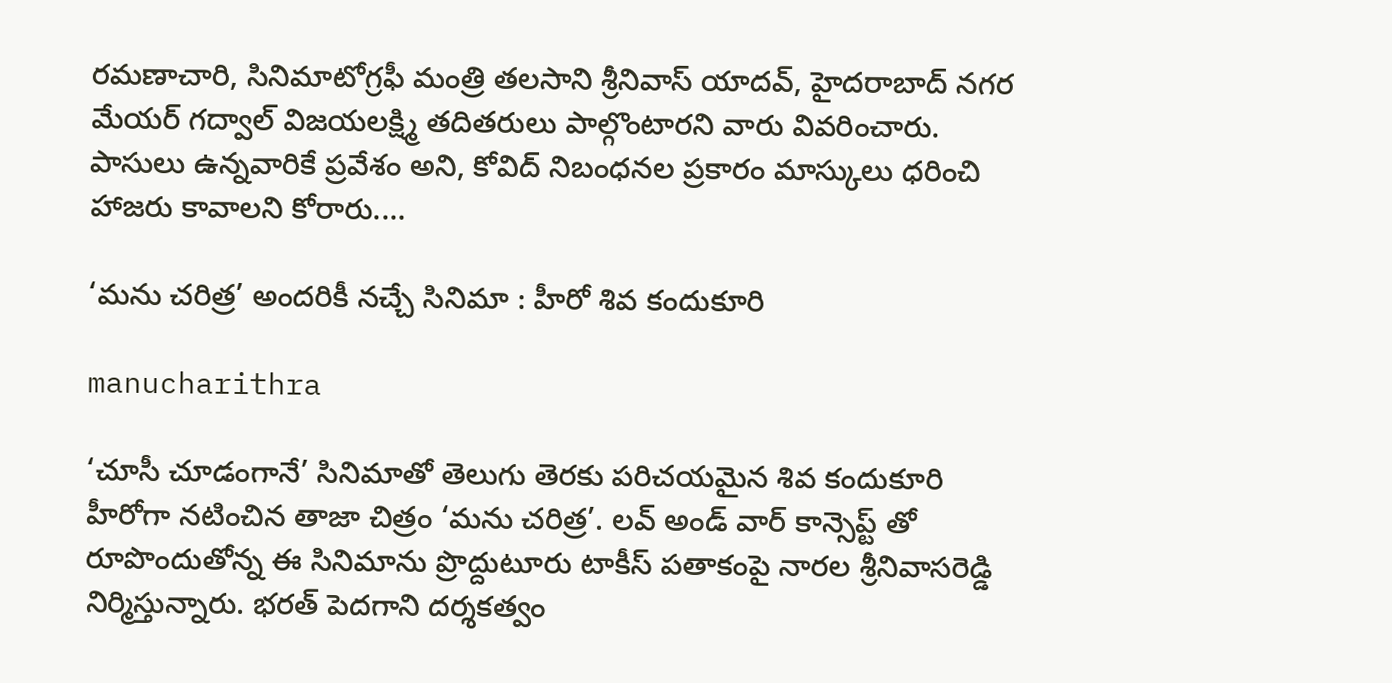రమణాచారి, సినిమాటోగ్రఫీ మంత్రి తలసాని శ్రీనివాస్ యాదవ్, హైదరాబాద్ నగర మేయర్ గద్వాల్ విజయలక్ష్మి తదితరులు పాల్గొంటారని వారు వివరించారు. పాసులు ఉన్నవారికే ప్రవేశం అని, కోవిద్ నిబంధనల ప్రకారం మాస్కులు ధరించి హాజరు కావాలని కోరారు.…

‘మను చరిత్ర’ అందరికీ నచ్చే సినిమా : హీరో శివ కందుకూరి

manucharithra

‘చూసీ చూడంగానే’ సినిమాతో తెలుగు తెరకు పరిచయమైన శివ కందుకూరి హీరోగా నటించిన తాజా చిత్రం ‘మను చరిత్ర’. లవ్ అండ్ వార్ కాన్సెప్ట్ తో రూపొందుతోన్న ఈ సినిమాను ప్రొద్దుటూరు టాకీస్ ప‌తాకంపై నార‌ల శ్రీనివాసరెడ్డి నిర్మిస్తున్నారు. భరత్ పెదగాని దర్శకత్వం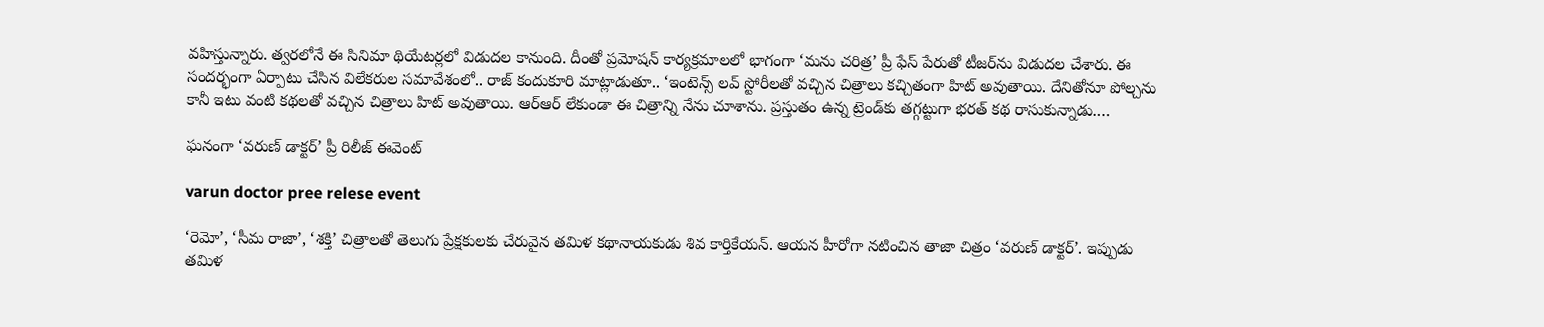వహిస్తున్నారు. త్వరలోనే ఈ సినిమా థియేటర్లలో విడుదల కానుంది. దీంతో ప్రమోషన్ కార్యక్రమాలలో భాగంగా ‘మను చరిత్ర’ ప్రీ ఫేస్ పేరుతో టీజ‌ర్‌ను విడుద‌ల చేశారు. ఈ సంద‌ర్భంగా ఏర్పాటు చేసిన విలేక‌రుల స‌మావేశంలో.. రాజ్ కందుకూరి మాట్లాడుతూ.. ‘ఇంటెన్స్ లవ్ స్టోరీలతో వచ్చిన చిత్రాలు కచ్చితంగా హిట్ అవుతాయి. దేనితోనూ పోల్చను కానీ ఇటు వంటి కథలతో వచ్చిన చిత్రాలు హిట్ అవుతాయి. ఆర్ఆర్ లేకుండా ఈ చిత్రాన్ని నేను చూశాను. ప్రస్తుతం ఉన్న ట్రెండ్‌కు తగ్గట్టుగా భరత్ కథ రాసుకున్నాడు.…

ఘనంగా ‘వరుణ్ డాక్టర్’ ప్రీ రిలీజ్ ఈవెంట్‌

varun doctor pree relese event

‘రెమో’, ‘సీమ రాజా’, ‘శక్తి’ చిత్రాలతో తెలుగు ప్రేక్షకులకు చేరువైన తమిళ కథానాయకుడు శివ కార్తికేయన్‌. ఆయన హీరోగా నటించిన తాజా చిత్రం ‘వరుణ్‌ డాక్టర్‌’. ఇప్పుడు తమిళ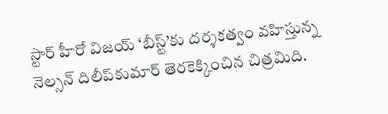స్టార్‌ హీరో విజయ్‌ ‘బీస్ట్‌’కు దర్శకత్వం వహిస్తున్న నెల్సన్‌ దిలీప్‌కుమార్‌ తెరకెక్కించిన చిత్రమిది.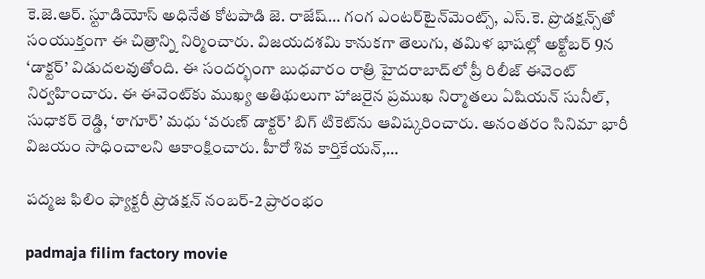కె.జె.ఆర్‌. స్టూడియోస్‌ అధినేత కోటపాడి జె. రాజేష్‌… గంగ ఎంటర్‌టైన్‌మెంట్స్‌, ఎస్‌.కె. ప్రొడక్షన్స్‌తో సంయుక్తంగా ఈ చిత్రాన్ని నిర్మించారు. విజయదశమి కానుకగా తెలుగు, తమిళ భాషల్లో అక్టోబర్‌ 9న ‘డాక్టర్‌’ విడుదలవుతోంది. ఈ సందర్భంగా బుధవారం రాత్రి హైదరాబాద్‌లో ప్రీ రిలీజ్ ఈవెంట్ నిర్వహించారు. ఈ ఈవెంట్‌కు ముఖ్య అతిథులుగా హాజరైన ప్ర‌ముఖ నిర్మాత‌లు ఏషియ‌న్ సునీల్‌, సుధాక‌ర్‌ రెడ్డి, ‘ఠాగూర్’ మ‌ధు ‘వ‌రుణ్ డాక్ట‌ర్’ బిగ్ టికెట్‌ను ఆవిష్క‌రించారు. అనంతరం సినిమా భారీ విజయం సాధించాలని ఆకాంక్షించారు. హీరో శివ కార్తికేయన్,…

పద్మజ ఫిలిం ఫ్యాక్టరీ ప్రొడక్షన్ నంబర్-2 ప్రారంభం

padmaja filim factory movie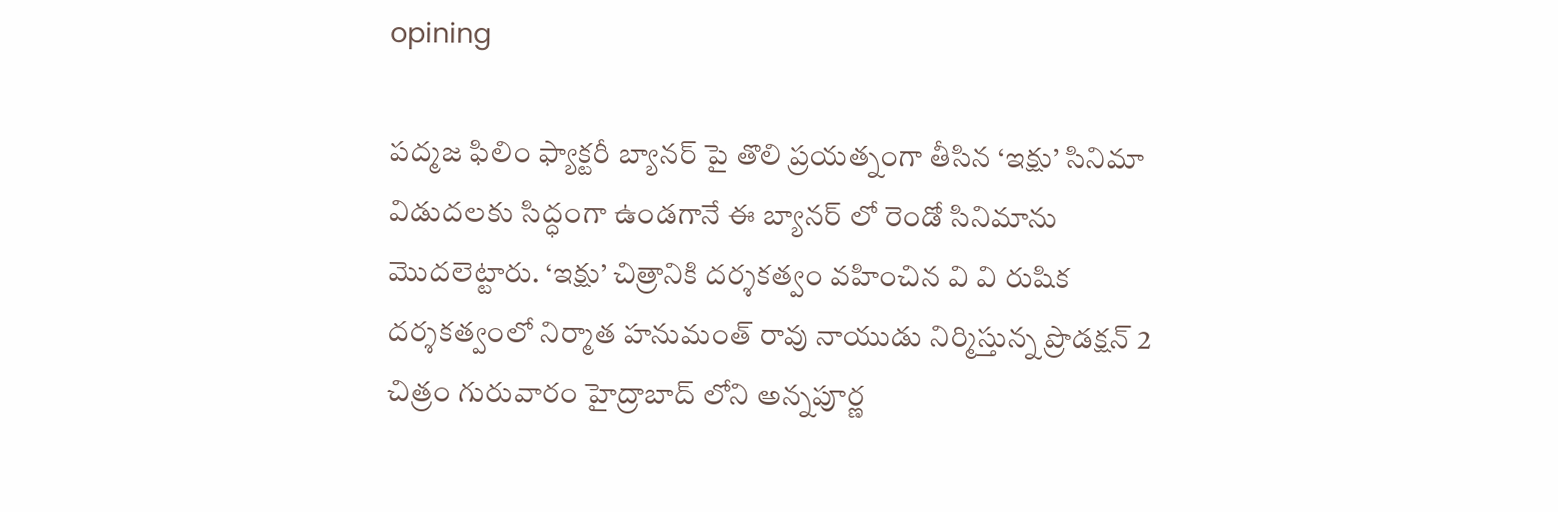opining

పద్మజ ఫిలిం ఫ్యాక్టరీ బ్యానర్ పై తొలి ప్రయత్నంగా తీసిన ‘ఇక్షు’ సినిమా విడుదలకు సిద్ధంగా ఉండగానే ఈ బ్యానర్ లో రెండో సినిమాను మొదలెట్టారు. ‘ఇక్షు’ చిత్రానికి దర్శకత్వం వహించిన వి వి రుషిక దర్శకత్వంలో నిర్మాత హనుమంత్ రావు నాయుడు నిర్మిస్తున్న ప్రొడక్షన్ 2 చిత్రం గురువారం హైద్రాబాద్ లోని అన్నపూర్ణ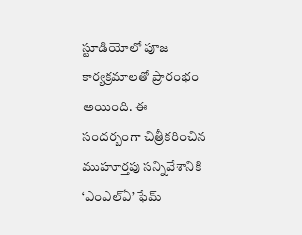స్టూడియోలో పూజ కార్యక్రమాలతో ప్రారంభం అయింది. ఈ సందర్బంగా చిత్రీకరించిన ముహూర్తపు సన్నివేశానికి ‘ఎంఎల్ఏ’ ఫేమ్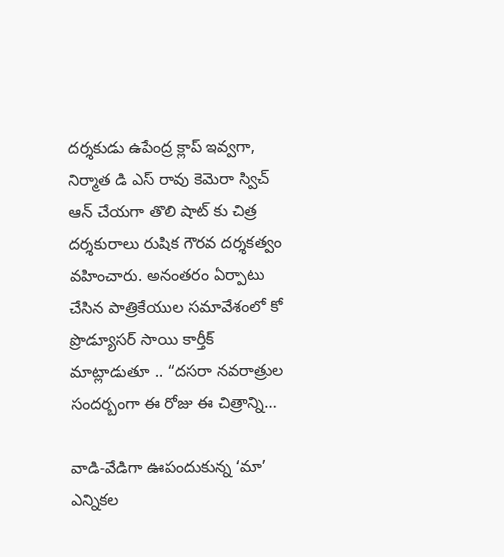దర్శకుడు ఉపేంద్ర క్లాప్ ఇవ్వగా, నిర్మాత డి ఎస్ రావు కెమెరా స్విచ్ ఆన్ చేయగా తొలి షాట్ కు చిత్ర దర్శకురాలు రుషిక గౌరవ దర్శకత్వం వహించారు. అనంతరం ఏర్పాటు చేసిన పాత్రికేయుల సమావేశంలో కో ప్రొడ్యూసర్ సాయి కార్తీక్ మాట్లాడుతూ .. “దసరా నవరాత్రుల సందర్బంగా ఈ రోజు ఈ చిత్రాన్ని…

వాడి-వేడిగా ఊపందుకున్న ‘మా’ ఎన్నికల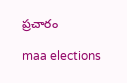ప్రచారం

maa elections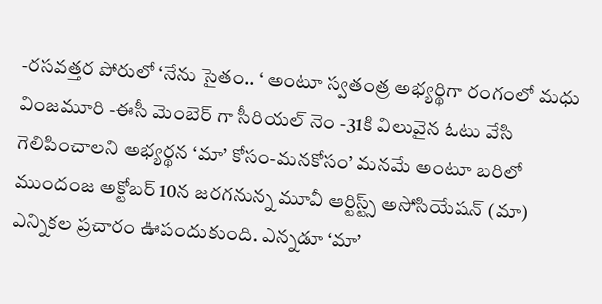-రసవత్తర పోరులో ‘నేను సైతం.. ‘ అంటూ స్వతంత్ర అభ్యర్థిగా రంగంలో మధు వింజమూరి -ఈసీ మెంబెర్ గా సీరియల్ నెం -31కి విలువైన ఓటు వేసి గెలిపించాలని అభ్యర్థన ‘మా’ కోసం-మనకోసం’ మనమే అంటూ బరిలో ముందంజ అక్టోబర్‌ 10న జరగనున్న మూవీ ఆర్టిస్ట్స్‌ అసోసియేషన్‌ (మా) ఎన్నికల ప్రచారం ఊపందుకుంది. ఎన్నడూ ‘మా’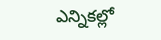ఎన్నికల్లో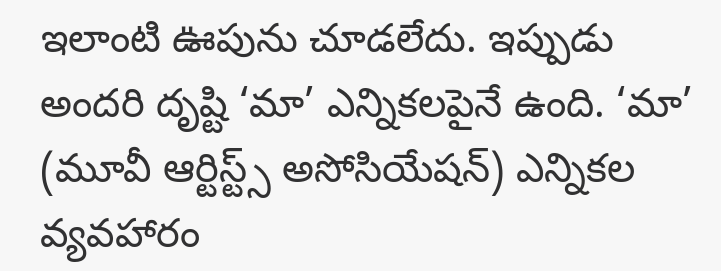ఇలాంటి ఊపును చూడలేదు. ఇప్పుడు అందరి దృష్టి ‘మా’ ఎన్నికలపైనే ఉంది. ‘మా’ (మూవీ ఆర్టిస్ట్స్ అసోసియేషన్) ఎన్నికల వ్యవహారం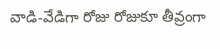వాడి-వేడిగా రోజు రోజుకూ తీవ్రంగా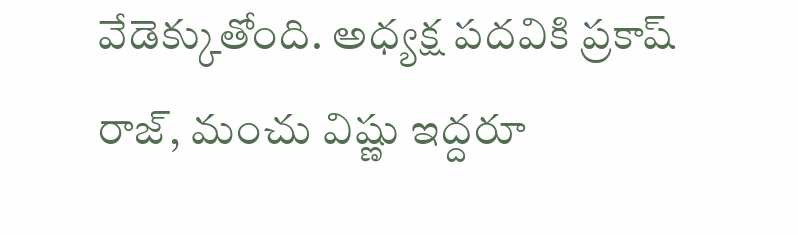వేడెక్కుతోంది. అధ్యక్ష పదవికి ప్రకాష్ రాజ్, మంచు విష్ణు ఇద్దరూ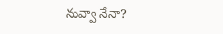నువ్వా నేనా?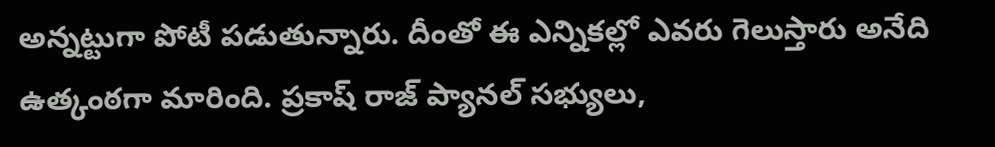అన్నట్టుగా పోటీ పడుతున్నారు. దీంతో ఈ ఎన్నికల్లో ఎవరు గెలుస్తారు అనేది ఉత్కంఠగా మారింది. ప్రకాష్ రాజ్ ప్యానల్ సభ్యులు,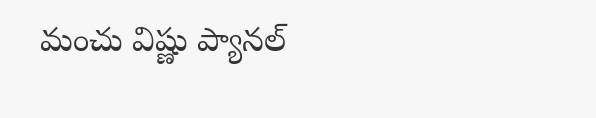మంచు విష్ణు ప్యానల్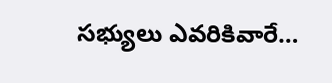సభ్యులు ఎవరికివారే…